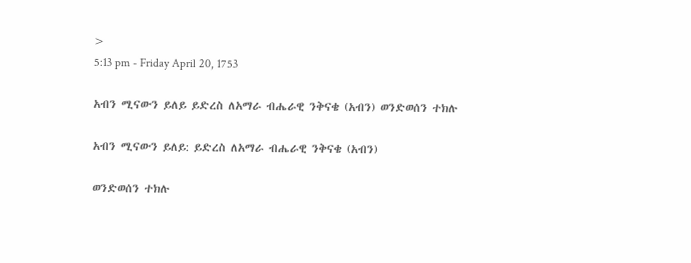>
5:13 pm - Friday April 20, 1753

አብን ሚናውን ይለይ ይድረስ ለአማራ ብሔራዊ ንቅናቄ (አብን) ወንድወሰን ተክሉ

አብን ሚናውን ይለይ: ይድረስ ለአማራ ብሔራዊ ንቅናቄ (አብን)

ወንድወሰን ተክሉ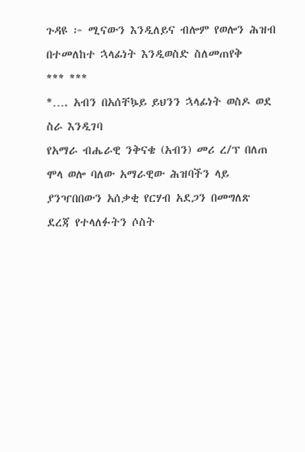ጉዳዩ ፦ ሚናውን እንዲለይና ብሎም የወሎን ሕዝብ በተመለከተ ኋላፊነት እንዲወስድ ስለመጠየቅ
*** ***
*…. አብን በአሰቸኴይ ይህንን ኋላፊነት ወስዶ ወደ ስራ እንዲገባ
የአማራ ብሔራዊ ንቅናቄ (አብን) መሪ ረ/ፕ በለጠ ሞላ ወሎ ባለው አማራዊው ሕዝባችን ላይ ያንዣበበውን አሰቃቂ የርሃብ አደጋን በመግለጽ ደረጃ የተላለፉትን ሶስት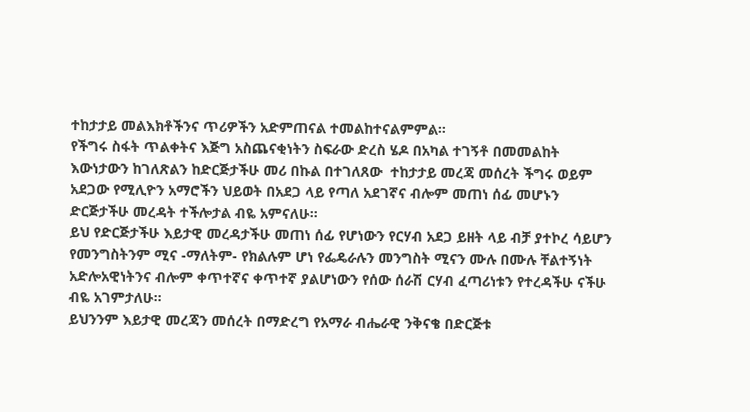ተከታታይ መልእክቶችንና ጥሪዎችን አድምጠናል ተመልከተናልምምል።
የችግሩ ስፋት ጥልቀትና እጅግ አስጨናቂነትን ስፍራው ድረስ ሄዶ በአካል ተገኝቶ በመመልከት እውነታውን ከገለጽልን ከድርጅታችሁ መሪ በኩል በተገለጸው  ተከታታይ መረጃ መሰረት ችግሩ ወይም አደጋው የሚሊዮን አማሮችን ህይወት በአደጋ ላይ የጣለ አደገኛና ብሎም መጠነ ሰፊ መሆኑን ድርጅታችሁ መረዳት ተችሎታል ብዬ አምናለሁ።
ይህ የድርጅታችሁ እይታዊ መረዳታችሁ መጠነ ሰፊ የሆነውን የርሃብ አደጋ ይዘት ላይ ብቻ ያተኮረ ሳይሆን የመንግስትንም ሚና -ማለትም- የክልሉም ሆነ የፌዴራሉን መንግስት ሚናን ሙሉ በሙሉ ቸልተኝነት አድሎአዊነትንና ብሎም ቀጥተኛና ቀጥተኛ ያልሆነውን የሰው ሰራሽ ርሃብ ፈጣሪነቱን የተረዳችሁ ናችሁ ብዬ አገምታለሁ።
ይህንንም እይታዊ መረጃን መሰረት በማድረግ የአማራ ብሔራዊ ንቅናቄ በድርጅቱ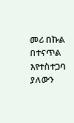መሪ በኩል በተናጥል እየተስተጋባ ያለውን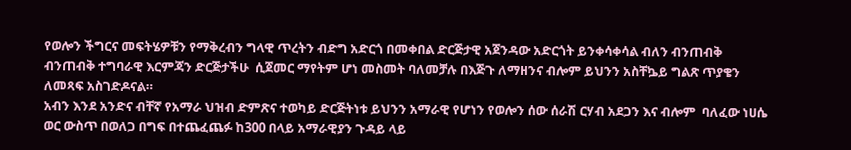የወሎን ችግርና መፍትሄዎቹን የማቅረብን ግላዊ ጥረትን ብድግ አድርጎ በመቀበል ድርጅታዊ አጀንዳው አድርጎት ይንቀሳቀሳል ብለን ብንጠብቅ ብንጠብቅ ተግባራዊ እርምጃን ድርጅታችሁ  ሲጀመር ማየትም ሆነ መስመት ባለመቻሉ በእጅጉ ለማዘንና ብሎም ይህንን አስቸኴይ ግልጽ ጥያቄን ለመጻፍ አስገድዶናል።
አብን እንደ አንድና ብቸኛ የአማራ ህዝብ ድምጽና ተወካይ ድርጅትነቱ ይህንን አማራዊ የሆነን የወሎን ሰው ሰራሽ ርሃብ አደጋን እና ብሎም  ባለፈው ነሀሴ ወር ውስጥ በወለጋ በግፍ በተጨፈጨፉ ከ300 በላይ አማራዊያን ጉዳይ ላይ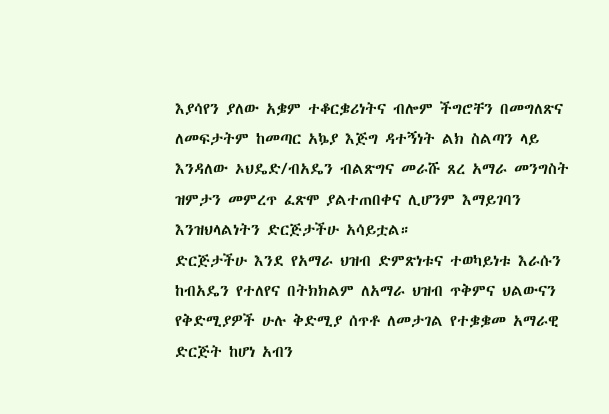እያሳየን ያለው አቌም ተቆርቌሪነትና ብሎም ችግሮቸን በመግለጽና ለመፍታትም ከመጣር አኴያ እጅግ ዳተኝነት ልክ ስልጣን ላይ እንዳለው ኦህዴድ/ብአዴን ብልጽግና መራሹ ጸረ አማራ መንግስት  ዝምታን መምረጥ ፈጽሞ ያልተጠበቀና ሊሆንም እማይገባን እንዝህላልነትን ድርጅታችሁ አሳይቷል።
ድርጅታችሁ እንደ የአማራ ህዝብ ድምጽነቱና ተወካይነቱ እራሱን ከብአዴን የተለየና በትክክልም ለአማራ ህዝብ ጥቅምና ህልውናን የቅድሚያዎች ሁሉ ቅድሚያ ሰጥቶ ለመታገል የተቌቌመ አማራዊ ድርጅት ከሆነ አብን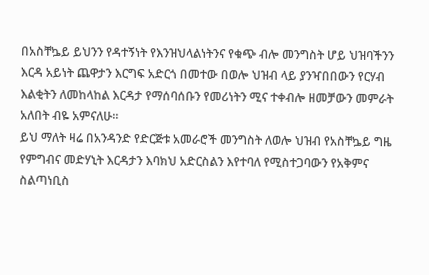በአስቸኴይ ይህንን የዳተኝነት የእንዝህላልነትንና የቁጭ ብሎ መንግስት ሆይ ህዝባችንን እርዳ አይነት ጨዋታን እርግፍ አድርጎ በመተው በወሎ ህዝብ ላይ ያንዣበበውን የርሃብ እልቂትን ለመከላከል እርዳታ የማሰባሰቡን የመሪነትን ሚና ተቀብሎ ዘመቻውን መምራት አለበት ብዬ አምናለሁ።
ይህ ማለት ዛሬ በአንዳንድ የድርጅቱ አመራሮች መንግስት ለወሎ ህዝብ የአስቸኴይ ግዜ የምግብና መድሃኒት እርዳታን እባክህ አድርስልን እየተባለ የሚስተጋባውን የአቅምና ስልጣነቢስ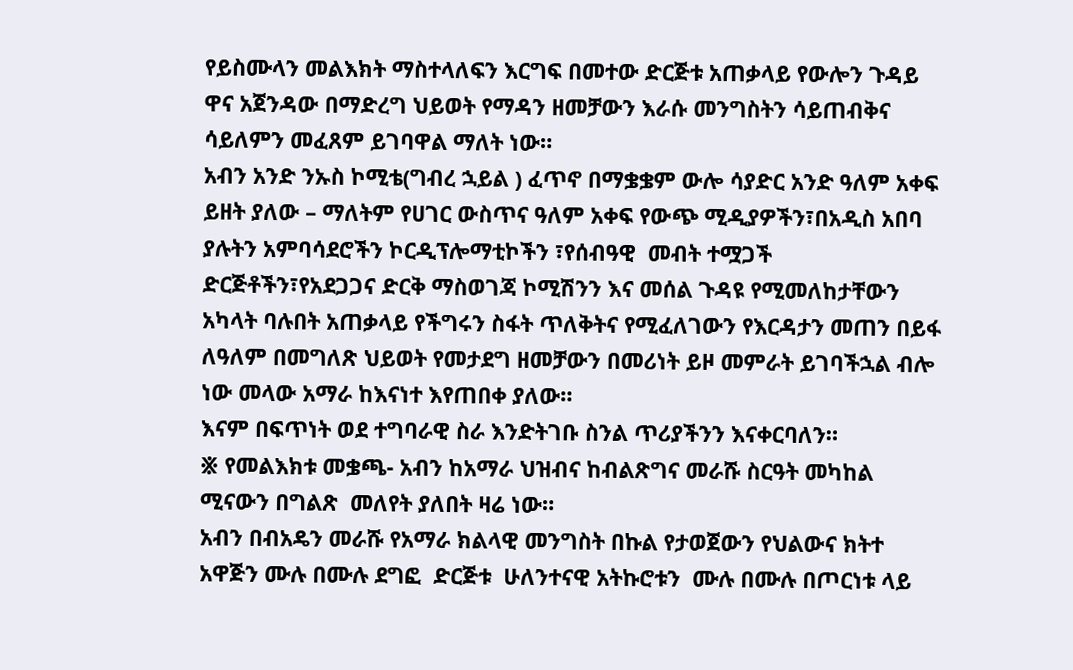የይስሙላን መልእክት ማስተላለፍን እርግፍ በመተው ድርጅቱ አጠቃላይ የውሎን ጉዳይ ዋና አጀንዳው በማድረግ ህይወት የማዳን ዘመቻውን እራሱ መንግስትን ሳይጠብቅና ሳይለምን መፈጸም ይገባዋል ማለት ነው።
አብን አንድ ንኡስ ኮሚቴ(ግብረ ኋይል ) ፈጥኖ በማቌቌም ውሎ ሳያድር አንድ ዓለም አቀፍ ይዘት ያለው – ማለትም የሀገር ውስጥና ዓለም አቀፍ የውጭ ሚዲያዎችን፣በአዲስ አበባ ያሉትን አምባሳደሮችን ኮርዲፕሎማቲኮችን ፣የሰብዓዊ  መብት ተሟጋች ድርጅቶችን፣የአደጋጋና ድርቅ ማስወገጃ ኮሚሽንን እና መሰል ጉዳዩ የሚመለከታቸውን አካላት ባሉበት አጠቃላይ የችግሩን ስፋት ጥለቅትና የሚፈለገውን የእርዳታን መጠን በይፋ ለዓለም በመግለጽ ህይወት የመታደግ ዘመቻውን በመሪነት ይዞ መምራት ይገባችኋል ብሎ ነው መላው አማራ ከእናነተ እየጠበቀ ያለው።
እናም በፍጥነት ወደ ተግባራዊ ስራ እንድትገቡ ስንል ጥሪያችንን እናቀርባለን።
፠ የመልእክቱ መቌጫ- አብን ከአማራ ህዝብና ከብልጽግና መራሹ ስርዓት መካከል ሚናውን በግልጽ  መለየት ያለበት ዛሬ ነው።
አብን በብአዴን መራሹ የአማራ ክልላዊ መንግስት በኩል የታወጀውን የህልውና ክትተ አዋጅን ሙሉ በሙሉ ደግፎ  ድርጅቱ  ሁለንተናዊ አትኩሮቱን  ሙሉ በሙሉ በጦርነቱ ላይ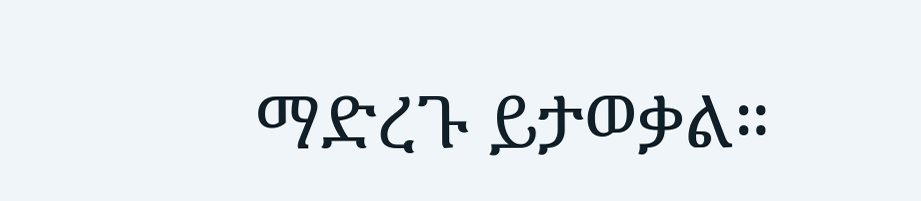ማድረጉ ይታወቃል።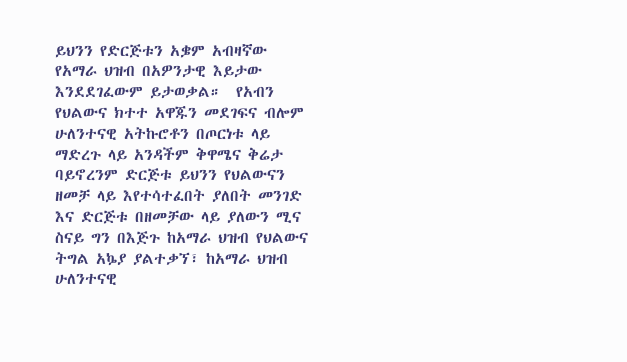ይህንን የድርጅቱን አቌም አብዛኛው የአማራ ህዝብ በአዎንታዊ እይታው እንደደገፈውም ይታወቃል።  የአብን የህልውና ክተተ አዋጁን መደገፍና ብሎም ሁለንተናዊ አትኩሮቶን በጦርነቱ ላይ ማድረጉ ላይ አንዳችም ቅዋሜና ቅሬታ ባይኖረንም ድርጅቱ ይህንን የህልውናን ዘመቻ ላይ እየተሳተፈበት ያለበት መንገድ እና ድርጅቱ በዘመቻው ላይ ያለውን ሚና ስናይ ግን በእጅጉ ከአማራ ህዝብ የህልውና ትግል አኴያ ያልተቃኘ፣ ከአማራ ህዝብ ሁለንተናዊ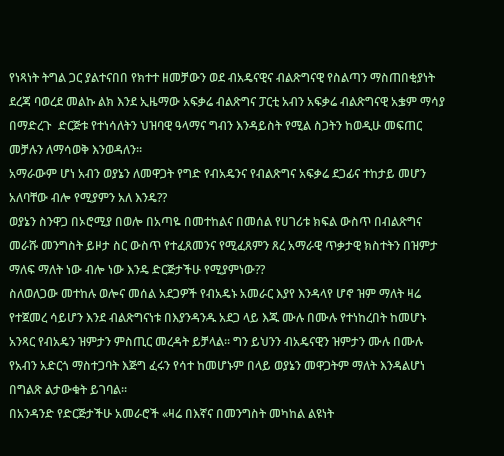የነጻነት ትግል ጋር ያልተናበበ የክተተ ዘመቻውን ወደ ብአዴናዊና ብልጽግናዊ የስልጣን ማስጠበቂያነት ደረጃ ባወረደ መልኩ ልክ እንደ ኢዜማው አፍቃሬ ብልጽግና ፓርቲ አብን አፍቃሬ ብልጽግናዊ አቌም ማሳያ በማድረጉ  ድርጅቱ የተነሳለትን ህዝባዊ ዓላማና ግብን እንዳይስት የሚል ስጋትን ከወዲሁ መፍጠር መቻሉን ለማሳወቅ እንወዳለን።
አማራውም ሆነ አብን ወያኔን ለመዋጋት የግድ የብአዴንና የብልጽግና አፍቃሬ ደጋፊና ተከታይ መሆን አለባቸው ብሎ የሚያምን አለ እንዴ??
ወያኔን ስንዋጋ በኦሮሚያ በወሎ በአጣዬ በመተከልና በመሰል የሀገሪቱ ክፍል ውስጥ በብልጽግና መራሹ መንግስት ይዞታ ስር ውስጥ የተፈጸመንና የሚፈጸምን ጸረ አማራዊ ጥቃታዊ ክስተትን በዝምታ ማለፍ ማለት ነው ብሎ ነው እንዴ ድርጅታችሁ የሚያምነው??
ስለወለጋው መተከሉ ወሎና መሰል አደጋዎች የብአዴኑ አመራር እያየ እንዳላየ ሆኖ ዝም ማለት ዛሬ የተጀመረ ሳይሆን እንደ ብልጽግናነቱ በእያንዳንዱ አደጋ ላይ እጁ ሙሉ በሙሉ የተነከረበት ከመሆኑ አንጻር የብአዴን ዝምታን ምስጢር መረዳት ይቻላል። ግን ይህንን ብአዴናዊን ዝምታን ሙሉ በሙሉ የአብን አድርጎ ማስተጋባት እጅግ ፈሩን የሳተ ከመሆኑም በላይ ወያኔን መዋጋትም ማለት እንዳልሆነ በግልጽ ልታውቁት ይገባል።
በአንዳንድ የድርጅታችሁ አመራሮች «ዛሬ በእኛና በመንግስት መካከል ልዩነት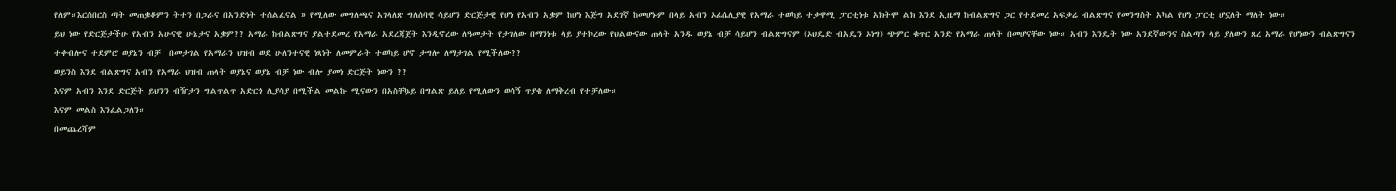የለም።እርሰበርስ ጣት መጠቌቆምን ትተን በጋራና በአንድነት ተሰልፈናል » የሚለው መግለጫና አገላለጽ ግለሰባዊ ሳይሆን ድርጅታዊ የሆነ የአብን አቌም ከሆነ እጅግ አደገኛ ከመሆኑም በላይ አብን ኦፊሴሊያዊ የአማራ ተወካይ ተቃዋሚ ፓርቲነቱ አክትሞ ልክ እንደ ኢዜማ ከብልጽግና ጋር የተደመረ አፍቃሬ ብልጽግና የመንግስት አካል የሆነ ፓርቲ ሆኗለት ማለት ነው።
ይህ ነው የድርጅታችሁ የአብን አሁናዊ ሁኔታና አቌም?? አማራ ከብልጽግና ያልተደመረ የአማራ አደረጃጀት እንዲኖረው ለዓመታት የታገለው በማንነቱ ላይ ያተኮረው የህልውናው ጠላት አንዱ ወያኔ ብቻ ሳይሆን ብልጽግናም (ኦህዴድ ብአዴን ኦነግ) ጭምር ቁጥር አንድ የአማራ ጠላት በመሆናቸው ነው። አብን እንዴት ነው አንደኛውንና ስልጣን ላይ ያለውን ጸረ አማራ የሆነውን ብልጽግናን ተቀብሎና ተደምሮ ወያኔን ብቻ  በመታገል የአማራን ህዝብ ወደ ሁለንተናዊ ነጻነት ለመምራት ተወካይ ሆኖ ታግሎ ለማታገል የሚችለው??
ወይንስ እንደ ብልጽግና አብን የአማራ ህዝብ ጠላት ወያኔና ወያኔ ብቻ ነው ብሎ ያመነ ድርጅት ነውን ??
እናም አብን እንደ ድርጅት ይህንን ብዥታን ግልጥልጥ አድርጎ ሊያሳያ በሚችል መልኩ ሚናውን በአስቸኴይ በግልጽ ይለይ የሚለውን ወሳኝ ጥያቄ ለማቅረብ የተቻለው።
እናም መልስ እንፈልጋለን።
በመጨረሻም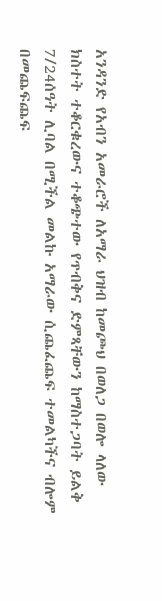አንዳንድ የአብን አመራሮች ለአማራ ህዝብ ከመጮህ በወለጋ በወሎ ላለው ክስተት ተቆርቁረውና ተቆጭተው የጥብቅና ድምጻቸውን ከማስተጋባት ይልቅ 7/24ሰዓት ሊባል በሚችል መልኩ አማራው ሲጨፈጨፍ ተመልካችና ብሎም በመጨፍጨፍ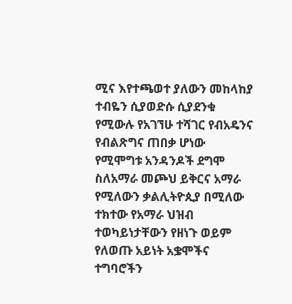ሚና እየተጫወተ ያለውን መከላከያ ተብዬን ሲያወድሱ ሲያደንቁ የሚውሉ የአገኘሁ ተሻገር የብአዴንና የብልጽግና ጠበቃ ሆነው የሚሞግቱ አንዳንዶች ደግሞ ስለአማራ መጮህ ይቅርና አማራ የሚለውን ቃልሊትዮጲያ በሚለው ተክተው የአማራ ህዝብ ተወካይነታቸውን የዘነጉ ወይም የለወጡ አይነት አቌሞችና ተግባሮችን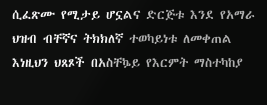ሲፈጽሙ የሚታይ ሆኗልና ድርጅቱ እንደ የአማራ ህዝብ ብቸኛና ትክክለኛ ተወካይነቱ ለመቀጠል እነዚህን ህጸጾች በአስቸኴይ የእርምት ማስተካከያ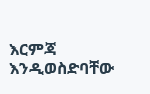እርምጃ እንዲወስድባቸው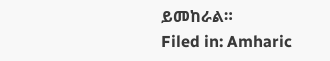ይመከራል።
Filed in: Amharic